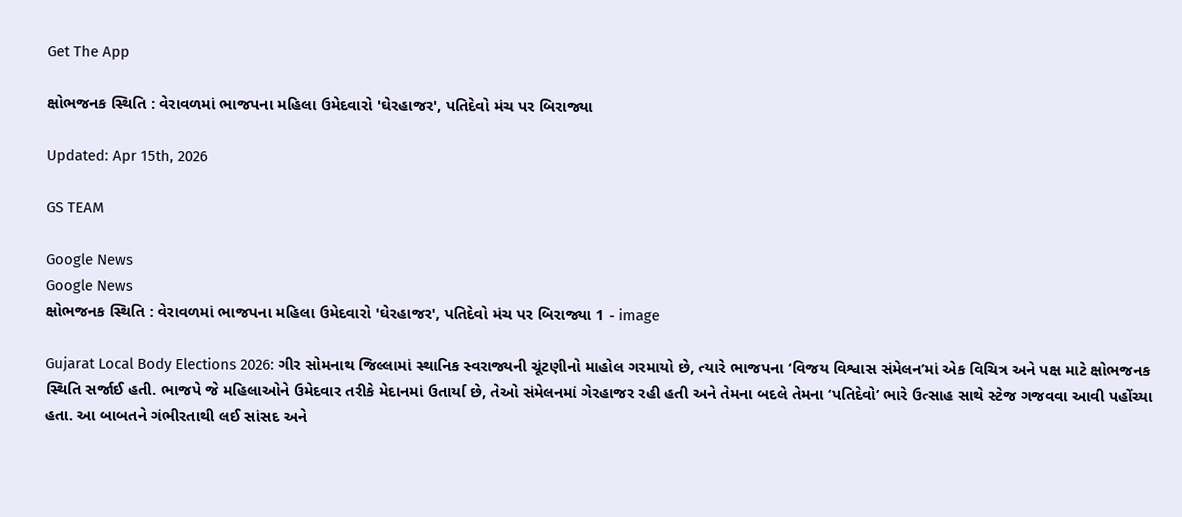Get The App

ક્ષોભજનક સ્થિતિ : વેરાવળમાં ભાજપના મહિલા ઉમેદવારો 'ઘેરહાજર', પતિદેવો મંચ પર બિરાજ્યા

Updated: Apr 15th, 2026

GS TEAM

Google News
Google News
ક્ષોભજનક સ્થિતિ : વેરાવળમાં ભાજપના મહિલા ઉમેદવારો 'ઘેરહાજર', પતિદેવો મંચ પર બિરાજ્યા 1 - image

Gujarat Local Body Elections 2026: ગીર સોમનાથ જિલ્લામાં સ્થાનિક સ્વરાજ્યની ચૂંટણીનો માહોલ ગરમાયો છે, ત્યારે ભાજપના ‘વિજય વિશ્વાસ સંમેલન’માં એક વિચિત્ર અને પક્ષ માટે ક્ષોભજનક સ્થિતિ સર્જાઈ હતી. ભાજપે જે મહિલાઓને ઉમેદવાર તરીકે મેદાનમાં ઉતાર્યા છે, તેઓ સંમેલનમાં ગેરહાજર રહી હતી અને તેમના બદલે તેમના ‘પતિદેવો’ ભારે ઉત્સાહ સાથે સ્ટેજ ગજવવા આવી પહોંચ્યા હતા. આ બાબતને ગંભીરતાથી લઈ સાંસદ અને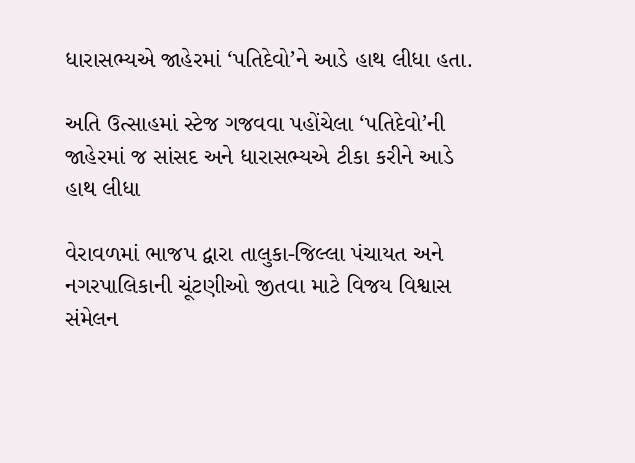ધારાસભ્યએ જાહેરમાં ‘પતિદેવો’ને આડે હાથ લીધા હતા.

અતિ ઉત્સાહમાં સ્ટેજ ગજવવા પહોંચેલા ‘પતિદેવો’ની જાહેરમાં જ સાંસદ અને ધારાસભ્યએ ટીકા કરીને આડે હાથ લીધા

વેરાવળમાં ભાજપ દ્વારા તાલુકા-જિલ્લા પંચાયત અને નગરપાલિકાની ચૂંટણીઓ જીતવા માટે વિજય વિશ્વાસ સંમેલન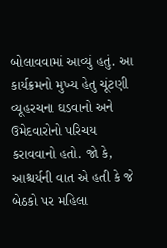બોલાવવામાં આવ્યું હતું. આ કાર્યક્રમનો મુખ્ય હેતુ ચૂંટણી વ્યૂહરચના ઘડવાનો અને ઉમેદવારોનો પરિચય કરાવવાનો હતો. જો કે, આશ્ચર્યની વાત એ હતી કે જે બેઠકો પર મહિલા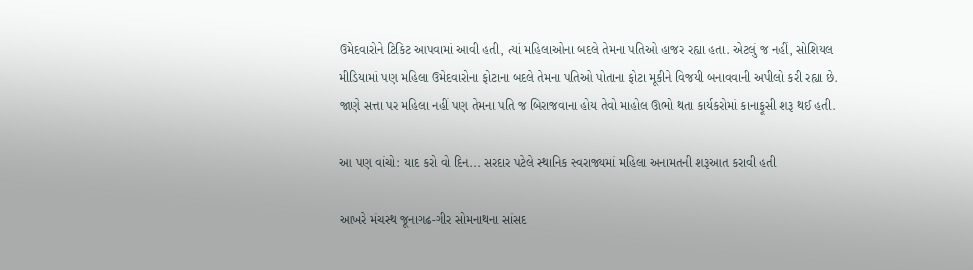ઉમેદવારોને ટિકિટ આપવામાં આવી હતી, ત્યાં મહિલાઓના બદલે તેમના પતિઓ હાજર રહ્યા હતા. એટલું જ નહીં, સોશિયલ મીડિયામાં પણ મહિલા ઉમેદવારોના ફોટાના બદલે તેમના પતિઓ પોતાના ફોટા મૂકીને વિજયી બનાવવાની અપીલો કરી રહ્યા છે. જાણે સત્તા પર મહિલા નહીં પણ તેમના પતિ જ બિરાજવાના હોય તેવો માહોલ ઊભો થતા કાર્યકરોમાં કાનાફૂસી શરૂ થઈ હતી.

આ પણ વાંચો: યાદ કરો વો દિન... સરદાર પટેલે સ્થાનિક સ્વરાજ્યમાં મહિલા અનામતની શરૂઆત કરાવી હતી

આખરે મંચસ્થ જૂનાગઢ-ગીર સોમનાથના સાંસદ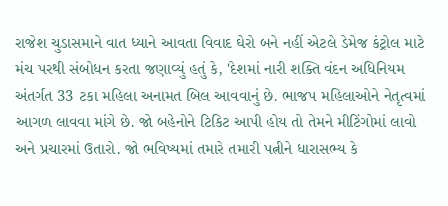રાજેશ ચુડાસમાને વાત ધ્યાને આવતા વિવાદ ઘેરો બને નહીં એટલે ડેમેજ કંટ્રોલ માટે મંચ પરથી સંબોધન કરતા જણાવ્યું હતું કે, 'દેશમાં નારી શક્તિ વંદન અધિનિયમ અંતર્ગત 33 ટકા મહિલા અનામત બિલ આવવાનું છે. ભાજપ મહિલાઓને નેતૃત્વમાં આગળ લાવવા માંગે છે. જો બહેનોને ટિકિટ આપી હોય તો તેમને મીટિંગોમાં લાવો અને પ્રચારમાં ઉતારો. જો ભવિષ્યમાં તમારે તમારી પત્નીને ધારાસભ્ય કે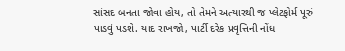સાંસદ બનતા જોવા હોય, તો તેમને અત્યારથી જ પ્લેટફોર્મ પૂરું પાડવું પડશે. યાદ રાખજો, પાર્ટી દરેક પ્રવૃત્તિની નોંધ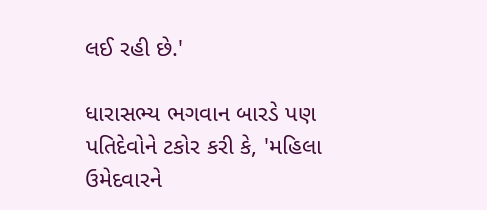લઈ રહી છે.'

ધારાસભ્ય ભગવાન બારડે પણ પતિદેવોને ટકોર કરી કે, 'મહિલા ઉમેદવારને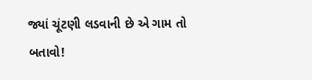જ્યાં ચૂંટણી લડવાની છે એ ગામ તો બતાવો!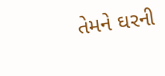તેમને ઘરની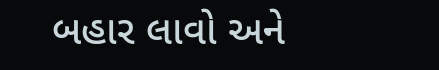બહાર લાવો અને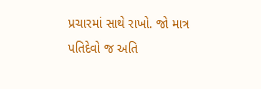પ્રચારમાં સાથે રાખો. જો માત્ર પતિદેવો જ અતિ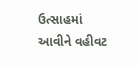ઉત્સાહમાં આવીને વહીવટ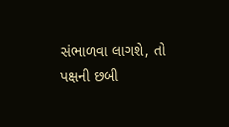સંભાળવા લાગશે, તો પક્ષની છબી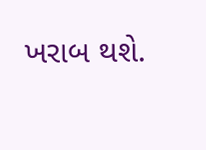ખરાબ થશે.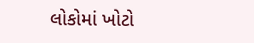લોકોમાં ખોટો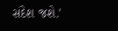સંદેશ જશે.'